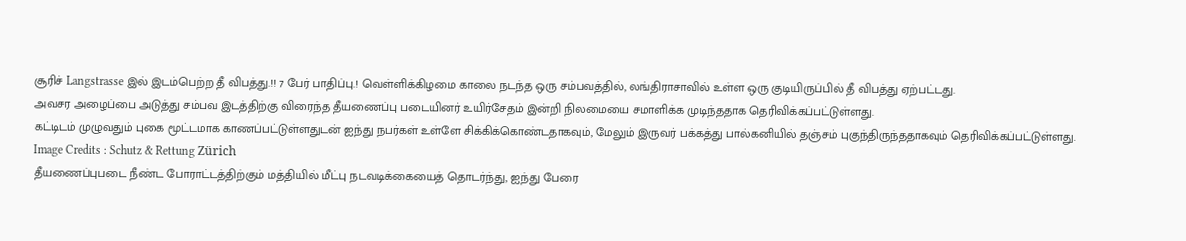சூரிச் Langstrasse இல் இடம்பெற்ற தீ விபத்து.!! 7 பேர் பாதிப்பு.! வெள்ளிக்கிழமை காலை நடந்த ஒரு சம்பவத்தில், லங்திராசாவில் உள்ள ஒரு குடியிருப்பில் தீ விபத்து ஏற்பட்டது.
அவசர அழைப்பை அடுத்து சம்பவ இடத்திற்கு விரைந்த தீயணைப்பு படையினர் உயிர்சேதம் இன்றி நிலமையை சமாளிக்க முடிந்ததாக தெரிவிக்கப்பட்டுள்ளது.
கட்டிடம் முழுவதும் புகை மூட்டமாக காணப்பட்டுள்ளதுடன் ஐந்து நபர்கள் உள்ளே சிக்கிக்கொண்டதாகவும், மேலும் இருவர் பக்கத்து பால்கனியில் தஞ்சம் புகுந்திருந்ததாகவும் தெரிவிக்கப்பட்டுள்ளது.
Image Credits : Schutz & Rettung Zürich
தீயணைப்புபடை நீண்ட போராட்டத்திற்கும் மத்தியில் மீட்பு நடவடிக்கையைத் தொடர்ந்து, ஐந்து பேரை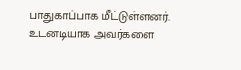பாதுகாப்பாக மீட்டுள்ளனர்.
உடனடியாக அவர்களை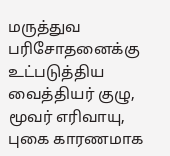மருத்துவ பரிசோதனைக்கு உட்படுத்திய வைத்தியர் குழு, மூவர் எரிவாயு, புகை காரணமாக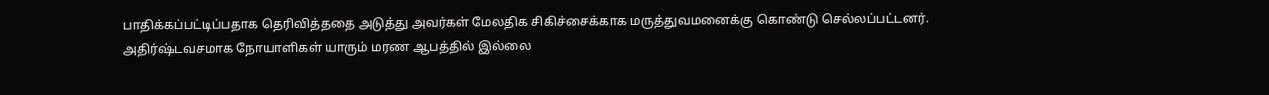பாதிக்கப்பட்டிப்பதாக தெரிவித்ததை அடுத்து அவர்கள் மேலதிக சிகிச்சைக்காக மருத்துவமனைக்கு கொண்டு செல்லப்பட்டனர்.
அதிர்ஷ்டவசமாக நோயாளிகள் யாரும் மரண ஆபத்தில் இல்லை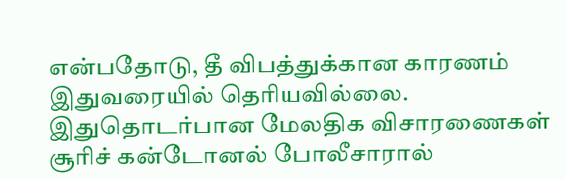என்பதோடு, தீ விபத்துக்கான காரணம் இதுவரையில் தெரியவில்லை. இதுதொடர்பான மேலதிக விசாரணைகள் சூரிச் கன்டோனல் போலீசாரால்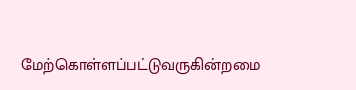மேற்கொள்ளப்பட்டுவருகின்றமை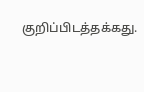குறிப்பிடத்தக்கது.